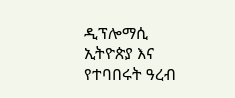ዲፕሎማሲ
ኢትዮጵያ እና የተባበሩት ዓረብ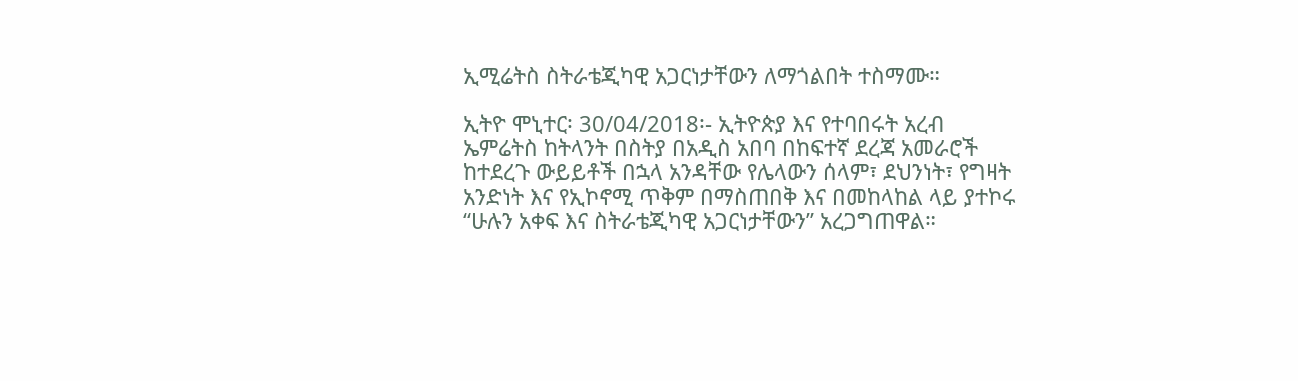ኢሚሬትስ ስትራቴጂካዊ አጋርነታቸውን ለማጎልበት ተስማሙ።

ኢትዮ ሞኒተር፡ 30/04/2018፡- ኢትዮጵያ እና የተባበሩት አረብ ኤምሬትስ ከትላንት በስትያ በአዲስ አበባ በከፍተኛ ደረጃ አመራሮች ከተደረጉ ውይይቶች በኋላ አንዳቸው የሌላውን ሰላም፣ ደህንነት፣ የግዛት አንድነት እና የኢኮኖሚ ጥቅም በማስጠበቅ እና በመከላከል ላይ ያተኮሩ “ሁሉን አቀፍ እና ስትራቴጂካዊ አጋርነታቸውን” አረጋግጠዋል።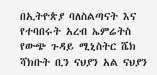በኢትዮጵያ ባለስልጣናት እና የተባበሩት አረብ ኤምሬትስ የውጭ ጉዳይ ሚኒስትር ሼክ ሻክቡት ቢን ናህያን አል ናህያን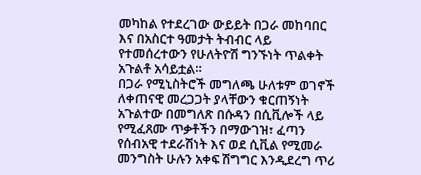መካከል የተደረገው ውይይት በጋራ መከባበር እና በአስርተ ዓመታት ትብብር ላይ የተመሰረተውን የሁለትዮሽ ግንኙነት ጥልቀት አጉልቶ አሳይቷል።
በጋራ የሚኒስትሮች መግለጫ ሁለቱም ወገኖች ለቀጠናዊ መረጋጋት ያላቸውን ቁርጠኝነት አጉልተው በመግለጽ በሱዳን በሲቪሎች ላይ የሚፈጸሙ ጥቃቶችን በማውገዝ፣ ፈጣን የሰብአዊ ተደራሽነት እና ወደ ሲቪል የሚመራ መንግስት ሁሉን አቀፍ ሽግግር እንዲደረግ ጥሪ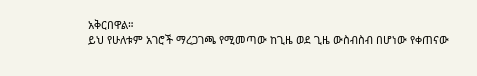አቅርበዋል።
ይህ የሁለቱም አገሮች ማረጋገጫ የሚመጣው ከጊዜ ወደ ጊዜ ውስብስብ በሆነው የቀጠናው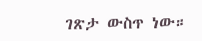ገጽታ ውስጥ ነው።